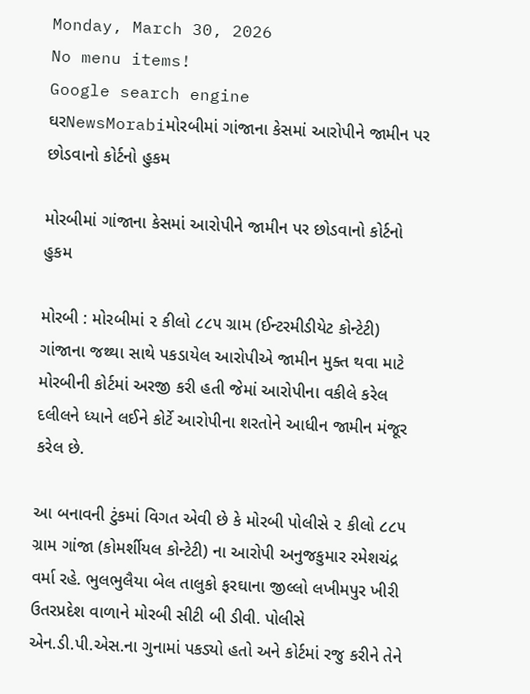Monday, March 30, 2026
No menu items!
Google search engine
ઘરNewsMorabiમોરબીમાં ગાંજાના કેસમાં આરોપીને જામીન પર છોડવાનો કોર્ટનો હુકમ

મોરબીમાં ગાંજાના કેસમાં આરોપીને જામીન પર છોડવાનો કોર્ટનો હુકમ

મોરબી : મોરબીમાં ૨ કીલો ૮૮૫ ગ્રામ (ઈન્ટરમીડીયેટ કોન્ટેટી) ગાંજાના જથ્થા સાથે પકડાયેલ આરોપીએ જામીન મુક્ત થવા માટે મોરબીની કોર્ટમાં અરજી કરી હતી જેમાં આરોપીના વકીલે કરેલ દલીલને ધ્યાને લઈને કોર્ટે આરોપીના શરતોને આધીન જામીન મંજૂર કરેલ છે.

આ બનાવની ટુંકમાં વિગત એવી છે કે મોરબી પોલીસે ૨ કીલો ૮૮૫ ગ્રામ ગાંજા (કોમર્શીયલ કોન્ટેટી) ના આરોપી અનુજકુમાર રમેશચંદ્ર વર્મા રહે. ભુલભુલૈયા બેલ તાલુકો ફરઘાના જીલ્લો લખીમપુર ખીરી ઉતરપ્રદેશ વાળાને મોરબી સીટી બી ડીવી. પોલીસે એન.ડી.પી.એસ.ના ગુનામાં પકડ્યો હતો અને કોર્ટમાં રજુ કરીને તેને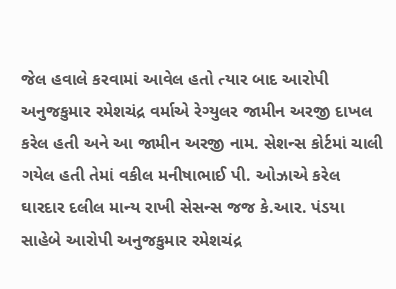જેલ હવાલે કરવામાં આવેલ હતો ત્યાર બાદ આરોપી અનુજકુમાર રમેશચંદ્ર વર્માએ રેગ્યુલર જામીન અરજી દાખલ કરેલ હતી અને આ જામીન અરજી નામ. સેશન્સ કોર્ટમાં ચાલી ગયેલ હતી તેમાં વકીલ મનીષાભાઈ પી. ઓઝાએ કરેલ ઘારદાર દલીલ માન્ય રાખી સેસન્સ જજ કે.આર. પંડયા સાહેબે આરોપી અનુજકુમાર રમેશચંદ્ર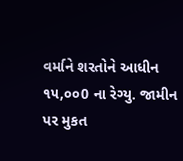વર્માને શરતોને આધીન ૧૫,૦૦0 ના રેગ્યુ. જામીન પર મુકત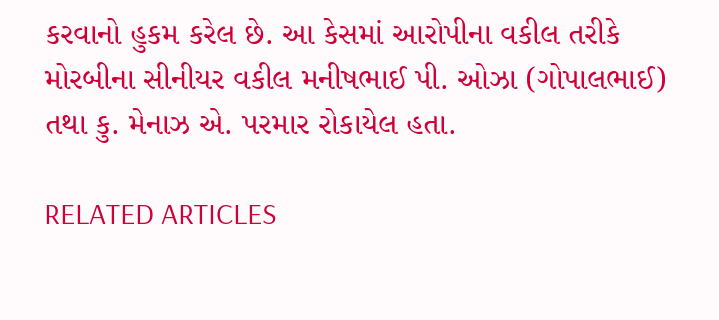કરવાનો હુકમ કરેલ છે. આ કેસમાં આરોપીના વકીલ તરીકે મોરબીના સીનીયર વકીલ મનીષભાઈ પી. ઓઝા (ગોપાલભાઈ) તથા કુ. મેનાઝ એ. પરમાર રોકાયેલ હતા.

RELATED ARTICLES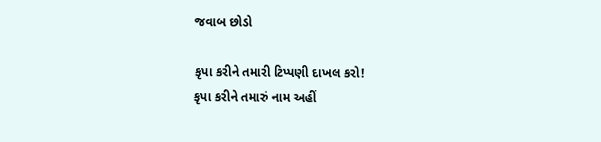જવાબ છોડો

કૃપા કરીને તમારી ટિપ્પણી દાખલ કરો!
કૃપા કરીને તમારું નામ અહીં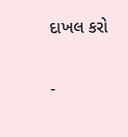દાખલ કરો

-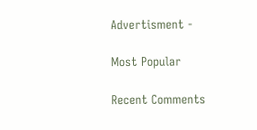Advertisment -

Most Popular

Recent Comments